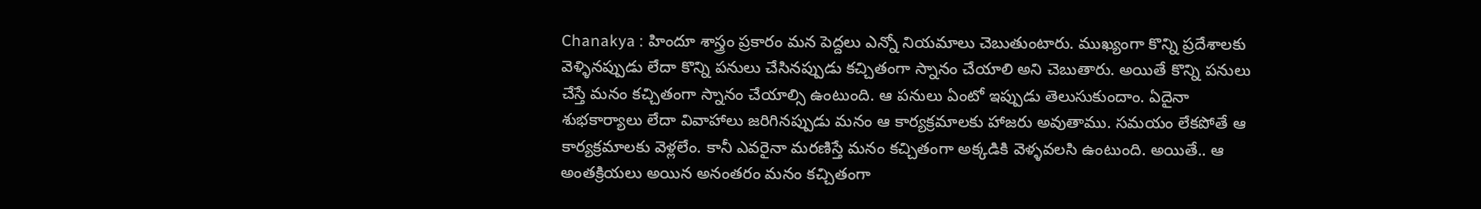Chanakya : హిందూ శాస్త్రం ప్రకారం మన పెద్దలు ఎన్నో నియమాలు చెబుతుంటారు. ముఖ్యంగా కొన్ని ప్రదేశాలకు వెళ్ళినప్పుడు లేదా కొన్ని పనులు చేసినప్పుడు కచ్చితంగా స్నానం చేయాలి అని చెబుతారు. అయితే కొన్ని పనులు చేస్తే మనం కచ్చితంగా స్నానం చేయాల్సి ఉంటుంది. ఆ పనులు ఏంటో ఇప్పుడు తెలుసుకుందాం. ఏదైనా శుభకార్యాలు లేదా వివాహాలు జరిగినప్పుడు మనం ఆ కార్యక్రమాలకు హాజరు అవుతాము. సమయం లేకపోతే ఆ కార్యక్రమాలకు వెళ్లలేం. కానీ ఎవరైనా మరణిస్తే మనం కచ్చితంగా అక్కడికి వెళ్ళవలసి ఉంటుంది. అయితే.. ఆ అంతక్రియలు అయిన అనంతరం మనం కచ్చితంగా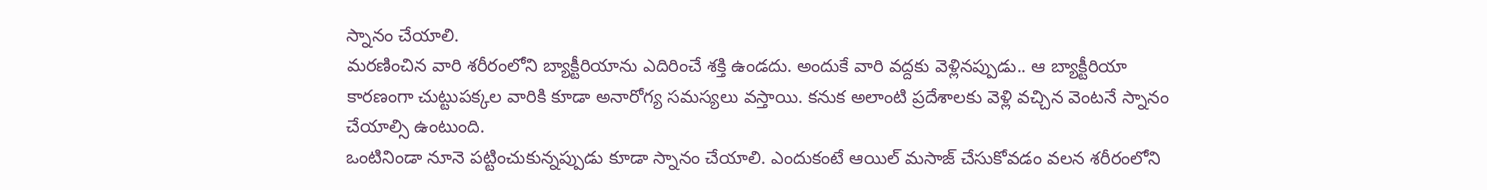స్నానం చేయాలి.
మరణించిన వారి శరీరంలోని బ్యాక్టీరియాను ఎదిరించే శక్తి ఉండదు. అందుకే వారి వద్దకు వెళ్లినప్పుడు.. ఆ బ్యాక్టీరియా కారణంగా చుట్టుపక్కల వారికి కూడా అనారోగ్య సమస్యలు వస్తాయి. కనుక అలాంటి ప్రదేశాలకు వెళ్లి వచ్చిన వెంటనే స్నానం చేయాల్సి ఉంటుంది.
ఒంటినిండా నూనె పట్టించుకున్నప్పుడు కూడా స్నానం చేయాలి. ఎందుకంటే ఆయిల్ మసాజ్ చేసుకోవడం వలన శరీరంలోని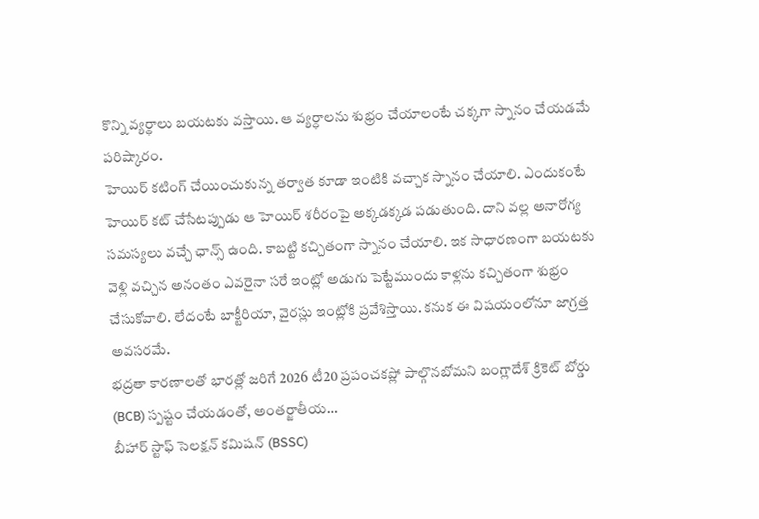కొన్ని వ్యర్థాలు బయటకు వస్తాయి. ఆ వ్యర్ధాలను శుభ్రం చేయాలంటే చక్కగా స్నానం చేయడమే పరిష్కారం.
హెయిర్ కటింగ్ చేయించుకున్న తర్వాత కూడా ఇంటికి వచ్చాక స్నానం చేయాలి. ఎందుకంటే హెయిర్ కట్ చేసేటప్పుడు ఆ హెయిర్ శరీరంపై అక్కడక్కడ పడుతుంది. దాని వల్ల అనారోగ్య సమస్యలు వచ్చే ఛాన్స్ ఉంది. కాబట్టి కచ్చితంగా స్నానం చేయాలి. ఇక సాధారణంగా బయటకు వెళ్లి వచ్చిన అనంతం ఎవరైనా సరే ఇంట్లో అడుగు పెట్టేముందు కాళ్లను కచ్చితంగా శుభ్రం చేసుకోవాలి. లేదంటే బాక్టీరియా, వైరస్లు ఇంట్లోకి ప్రవేశిస్తాయి. కనుక ఈ విషయంలోనూ జాగ్రత్త అవసరమే.
భద్రతా కారణాలతో భారత్లో జరిగే 2026 టీ20 ప్రపంచకప్లో పాల్గొనబోమని బంగ్లాదేశ్ క్రికెట్ బోర్డు (BCB) స్పష్టం చేయడంతో, అంతర్జాతీయ…
బీహార్ స్టాఫ్ సెలక్షన్ కమిషన్ (BSSC)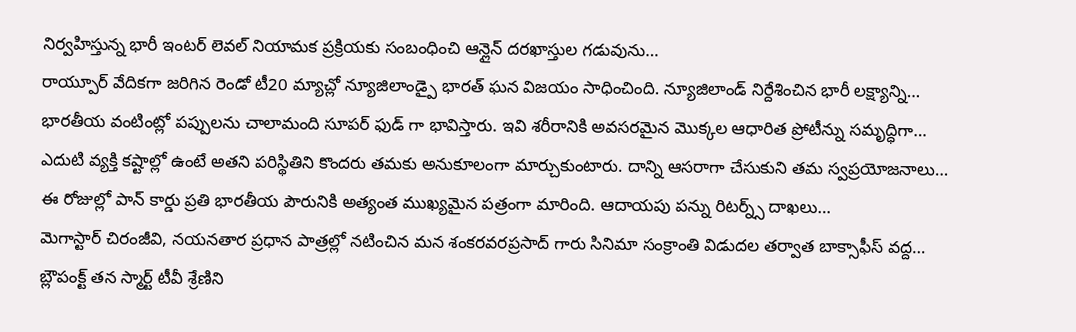నిర్వహిస్తున్న భారీ ఇంటర్ లెవల్ నియామక ప్రక్రియకు సంబంధించి ఆన్లైన్ దరఖాస్తుల గడువును…
రాయ్పూర్ వేదికగా జరిగిన రెండో టీ20 మ్యాచ్లో న్యూజిలాండ్పై భారత్ ఘన విజయం సాధించింది. న్యూజిలాండ్ నిర్దేశించిన భారీ లక్ష్యాన్ని…
భారతీయ వంటింట్లో పప్పులను చాలామంది సూపర్ ఫుడ్ గా భావిస్తారు. ఇవి శరీరానికి అవసరమైన మొక్కల ఆధారిత ప్రోటీన్ను సమృద్ధిగా…
ఎదుటి వ్యక్తి కష్టాల్లో ఉంటే అతని పరిస్థితిని కొందరు తమకు అనుకూలంగా మార్చుకుంటారు. దాన్ని ఆసరాగా చేసుకుని తమ స్వప్రయోజనాలు…
ఈ రోజుల్లో పాన్ కార్డు ప్రతి భారతీయ పౌరునికి అత్యంత ముఖ్యమైన పత్రంగా మారింది. ఆదాయపు పన్ను రిటర్న్స్ దాఖలు…
మెగాస్టార్ చిరంజీవి, నయనతార ప్రధాన పాత్రల్లో నటించిన మన శంకరవరప్రసాద్ గారు సినిమా సంక్రాంతి విడుదల తర్వాత బాక్సాఫీస్ వద్ద…
బ్లౌపంక్ట్ తన స్మార్ట్ టీవీ శ్రేణిని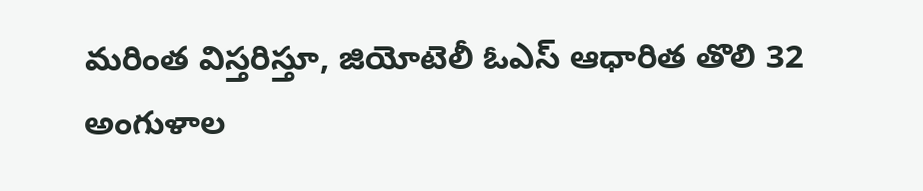మరింత విస్తరిస్తూ, జియోటెలీ ఓఎస్ ఆధారిత తొలి 32 అంగుళాల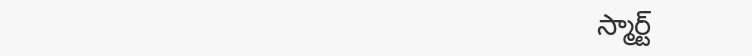స్మార్ట్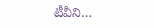టీవీని…